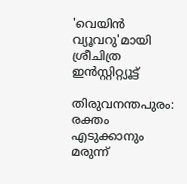'വെയിൻ വ്യൂവറു'മായി ശ്രീചിത്ര ഇൻസ്റ്റിറ്റ്യൂട്ട്

തിരുവനന്തപുരം: രക്തം എടുക്കാനും മരുന്ന്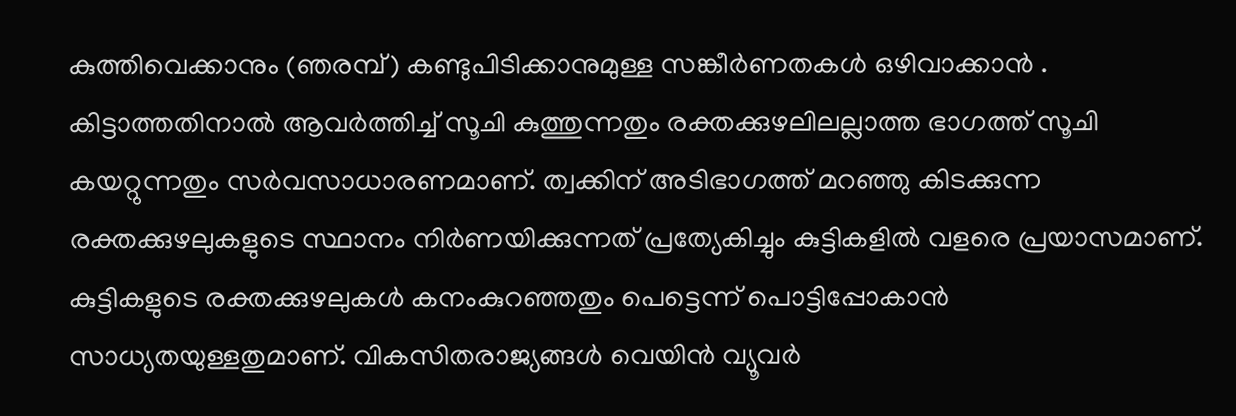കുത്തിവെക്കാനും (ഞരമ്പ്) കണ്ടുപിടിക്കാനുമുള്ള സങ്കീർണതകൾ ഒഴിവാക്കാൻ . കിട്ടാത്തതിനാൽ ആവർത്തിച്ച് സൂചി കുത്തുന്നതും രക്തക്കുഴലിലല്ലാത്ത ഭാഗത്ത് സൂചി കയറ്റുന്നതും സർവസാധാരണമാണ്. ത്വക്കിന് അടിഭാഗത്ത് മറഞ്ഞു കിടക്കുന്ന രക്തക്കുഴലുകളുടെ സ്ഥാനം നിർണയിക്കുന്നത് പ്രത്യേകിച്ചും കുട്ടികളിൽ വളരെ പ്രയാസമാണ്. കുട്ടികളുടെ രക്തക്കുഴലുകൾ കനംകുറഞ്ഞതും പെട്ടെന്ന് പൊട്ടിപ്പോകാൻ സാധ്യതയുള്ളതുമാണ്. വികസിതരാജ്യങ്ങൾ വെയിൻ വ്യൂവർ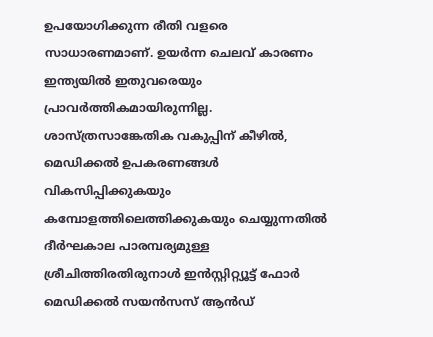ഉപയോഗിക്കുന്ന രീതി വളരെ സാധാരണമാണ്. ഉയർന്ന ചെലവ് കാരണം ഇന്ത്യയിൽ ഇതുവരെയും പ്രാവർത്തികമായിരുന്നില്ല. ശാസ്ത്രസാങ്കേതിക വകുപ്പിന് കീഴിൽ, മെഡിക്കൽ ഉപകരണങ്ങൾ വികസിപ്പിക്കുകയും കമ്പോളത്തിലെത്തിക്കുകയും ചെയ്യുന്നതിൽ ദീർഘകാല പാരമ്പര്യമുള്ള ശ്രീചിത്തിരതിരുനാൾ ഇൻസ്റ്റിറ്റ്യൂട്ട് ഫോർ മെഡിക്കൽ സയൻസസ് ആൻഡ്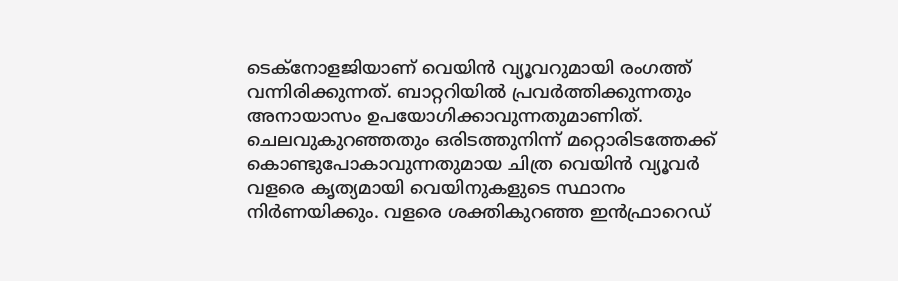ടെക്നോളജിയാണ് വെയിൻ വ്യൂവറുമായി രംഗത്ത് വന്നിരിക്കുന്നത്. ബാറ്ററിയിൽ പ്രവർത്തിക്കുന്നതും അനായാസം ഉപയോഗിക്കാവുന്നതുമാണിത്. ചെലവുകുറഞ്ഞതും ഒരിടത്തുനിന്ന് മറ്റൊരിടത്തേക്ക് കൊണ്ടുപോകാവുന്നതുമായ ചിത്ര വെയിൻ വ്യൂവർ വളരെ കൃത്യമായി വെയിനുകളുടെ സ്ഥാനം നിർണയിക്കും. വളരെ ശക്തികുറഞ്ഞ ഇൻഫ്രാറെഡ്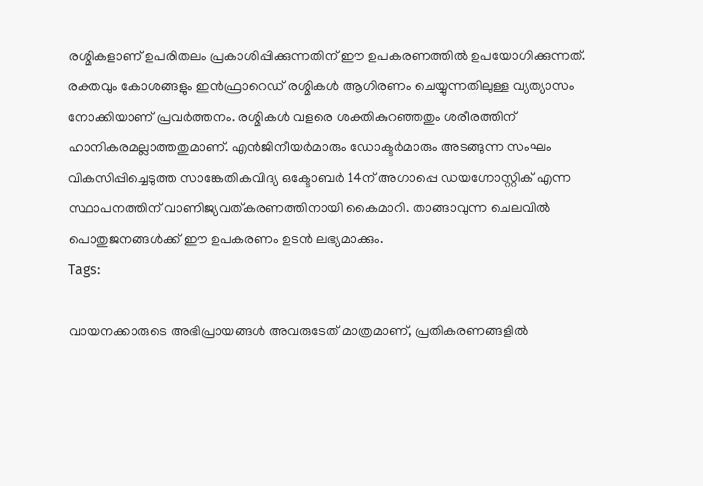രശ്മികളാണ് ഉപരിതലം പ്രകാശിപ്പിക്കുന്നതിന് ഈ ഉപകരണത്തിൽ ഉപയോഗിക്കുന്നത്. രക്തവും കോശങ്ങളും ഇൻഫ്രാറെഡ് രശ്മികൾ ആഗിരണം ചെയ്യുന്നതിലുള്ള വ്യത്യാസം നോക്കിയാണ് പ്രവർത്തനം. രശ്മികൾ വളരെ ശക്തികുറഞ്ഞതും ശരീരത്തിന് ഹാനികരമല്ലാത്തതുമാണ്. എൻജിനീയർമാരും ഡോക്ടർമാരും അടങ്ങുന്ന സംഘം വികസിപ്പിച്ചെടുത്ത സാങ്കേതികവിദ്യ ഒക്ടോബർ 14ന് അഗാപ്പെ ഡയഗ്നോസ്റ്റിക് എന്ന സ്ഥാപനത്തിന് വാണിജ്യവത്കരണത്തിനായി കൈമാറി. താങ്ങാവുന്ന ചെലവിൽ പൊതുജനങ്ങൾക്ക് ഈ ഉപകരണം ഉടൻ ലഭ്യമാക്കും.
Tags:

വായനക്കാരുടെ അഭിപ്രായങ്ങള്‍ അവരുടേത് മാത്രമാണ്, പ്രതികരണങ്ങളിൽ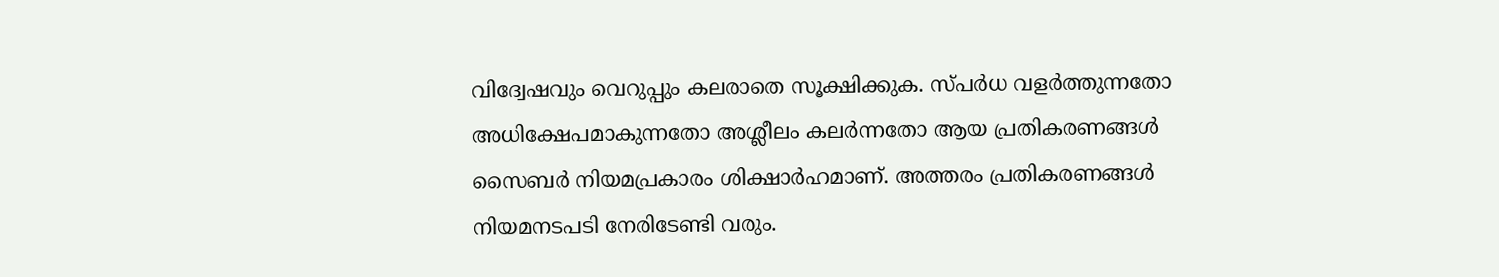വിദ്വേഷവും വെറുപ്പും കലരാതെ സൂക്ഷിക്കുക. സ്പർധ വളർത്തുന്നതോ അധിക്ഷേപമാകുന്നതോ അശ്ലീലം കലർന്നതോ ആയ പ്രതികരണങ്ങൾ സൈബർ നിയമപ്രകാരം ശിക്ഷാർഹമാണ്. അത്തരം പ്രതികരണങ്ങൾ നിയമനടപടി നേരിടേണ്ടി വരും.